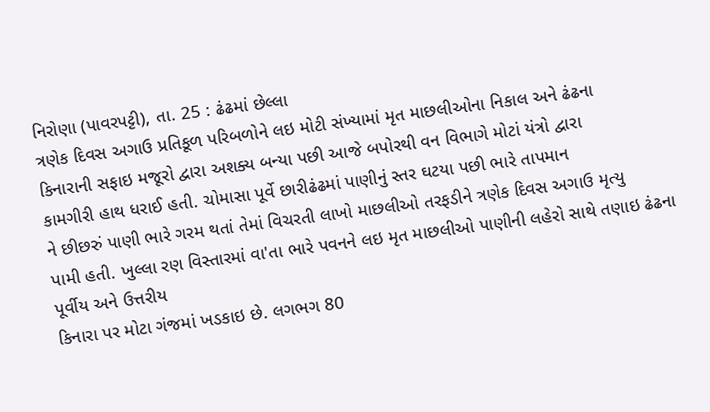નિરોણા (પાવરપટ્ટી), તા. 25 : ઢંઢમાં છેલ્લા
ત્રણેક દિવસ અગાઉ પ્રતિકૂળ પરિબળોને લઇ મોટી સંખ્યામાં મૃત માછલીઓના નિકાલ અને ઢંઢના
કિનારાની સફાઇ મજૂરો દ્વારા અશક્ય બન્યા પછી આજે બપોરથી વન વિભાગે મોટાં યંત્રો દ્વારા
કામગીરી હાથ ધરાઈ હતી. ચોમાસા પૂર્વે છારીઢંઢમાં પાણીનું સ્તર ઘટયા પછી ભારે તાપમાન
ને છીછરું પાણી ભારે ગરમ થતાં તેમાં વિચરતી લાખો માછલીઓ તરફડીને ત્રણેક દિવસ અગાઉ મૃત્યુ
પામી હતી. ખુલ્લા રણ વિસ્તારમાં વા'તા ભારે પવનને લઇ મૃત માછલીઓ પાણીની લહેરો સાથે તણાઇ ઢંઢના પૂર્વીય અને ઉત્તરીય
કિનારા પર મોટા ગંજમાં ખડકાઇ છે. લગભગ 80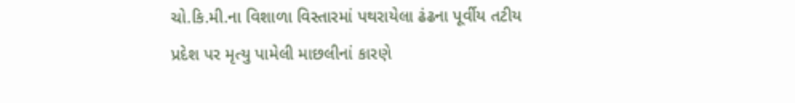ચો.કિ.મી.ના વિશાળા વિસ્તારમાં પથરાયેલા ઢંઢના પૂર્વીય તટીય
પ્રદેશ પર મૃત્યુ પામેલી માછલીનાં કારણે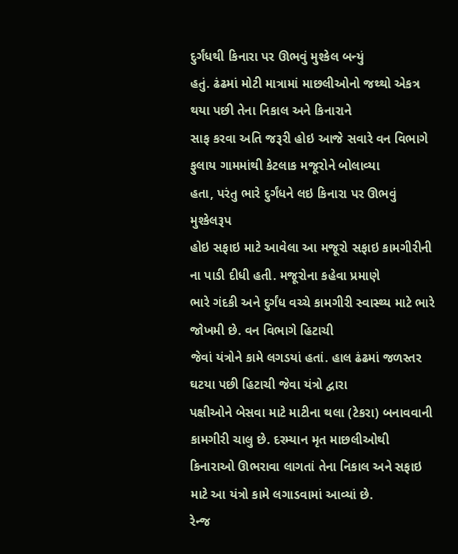દુર્ગંધથી કિનારા પર ઊભવું મુશ્કેલ બન્યું
હતું. ઢંઢમાં મોટી માત્રામાં માછલીઓનો જથ્થો એકત્ર થયા પછી તેના નિકાલ અને કિનારાને
સાફ કરવા અતિ જરૂરી હોઇ આજે સવારે વન વિભાગે ફુલાય ગામમાંથી કેટલાક મજૂરોને બોલાવ્યા
હતા, પરંતુ ભારે દુર્ગંધને લઇ કિનારા પર ઊભવું મુશ્કેલરૂપ
હોઇ સફાઇ માટે આવેલા આ મજૂરો સફાઇ કામગીરીની ના પાડી દીધી હતી. મજૂરોના કહેવા પ્રમાણે
ભારે ગંદકી અને દુર્ગંધ વચ્ચે કામગીરી સ્વાસ્થ્ય માટે ભારે જોખમી છે. વન વિભાગે હિટાચી
જેવાં યંત્રોને કામે લગડયાં હતાં. હાલ ઢંઢમાં જળસ્તર ઘટયા પછી હિટાચી જેવા યંત્રો દ્વારા
પક્ષીઓને બેસવા માટે માટીના થલા (ટેકરા) બનાવવાની કામગીરી ચાલુ છે. દરમ્યાન મૃત માછલીઓથી
કિનારાઓ ઊભરાવા લાગતાં તેના નિકાલ અને સફાઇ માટે આ યંત્રો કામે લગાડવામાં આવ્યાં છે.
રેન્જ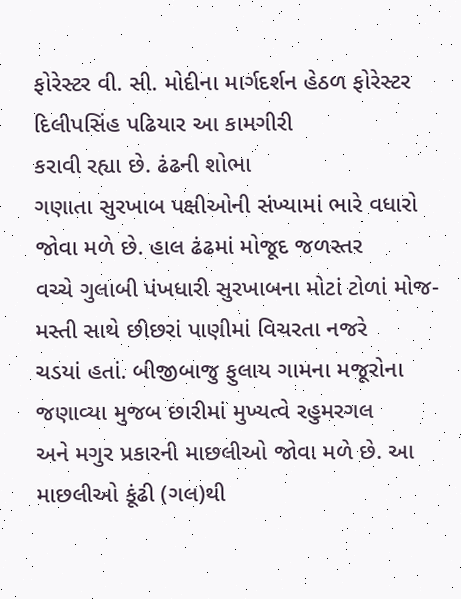ફોરેસ્ટર વી. સી. મોદીના માર્ગદર્શન હેઠળ ફોરેસ્ટર દિલીપસિંહ પઢિયાર આ કામગીરી
કરાવી રહ્યા છે. ઢંઢની શોભા
ગણાતા સુરખાબ પક્ષીઓની સંખ્યામાં ભારે વધારો જોવા મળે છે. હાલ ઢંઢમાં મોજૂદ જળસ્તર
વચ્ચે ગુલાબી પંખધારી સુરખાબના મોટાં ટોળાં મોજ-મસ્તી સાથે છીછરાં પાણીમાં વિચરતા નજરે
ચડયાં હતાં. બીજીબાજુ ફુલાય ગામના મજૂરોના જણાવ્યા મુજબ છારીમાં મુખ્યત્વે રહુમરગલ
અને મગુર પ્રકારની માછલીઓ જોવા મળે છે. આ માછલીઓ કૂંઢી (ગલ)થી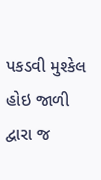પકડવી મુશ્કેલ હોઇ જાળી
દ્વારા જ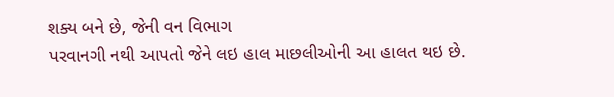શક્ય બને છે, જેની વન વિભાગ
પરવાનગી નથી આપતો જેને લઇ હાલ માછલીઓની આ હાલત થઇ છે.